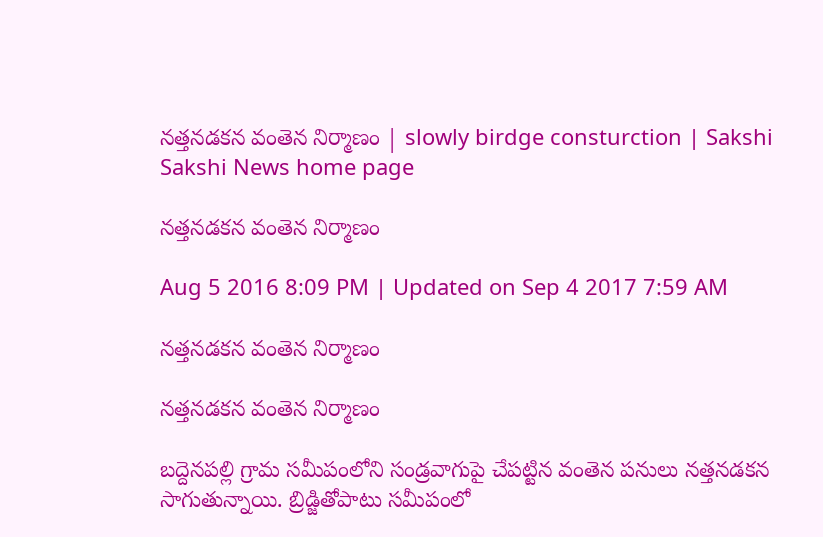నత్తనడకన వంతెన నిర్మాణం | slowly birdge consturction | Sakshi
Sakshi News home page

నత్తనడకన వంతెన నిర్మాణం

Aug 5 2016 8:09 PM | Updated on Sep 4 2017 7:59 AM

నత్తనడకన వంతెన నిర్మాణం

నత్తనడకన వంతెన నిర్మాణం

బద్దెనపల్లి గ్రామ సమీపంలోని సండ్రవాగుపై చేపట్టిన వంతెన పనులు నత్తనడకన సాగుతున్నాయి. బ్రిడ్జితోపాటు సమీపంలో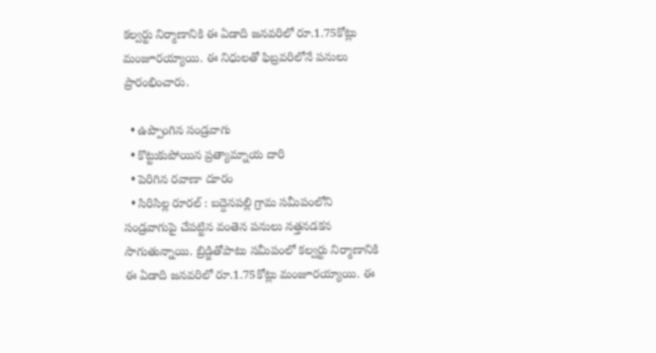కల్వర్టు నిర్మాణానికి ఈ ఏడాది జనవరిలో రూ.1.75కోట్లు మంజూరయ్యాయి. ఈ నిధులతో ఫిబ్రవరిలోనే పనులు ప్రారంభించారు.

  • ఉప్పొంగిన సండ్రవాగు
  • కొట్టుకుపోయిన ప్రత్యామ్నాయ దారి
  • పెరిగిన రవాణా దూరం
  • సిరిసిల్ల రూరల్‌ : బద్దెనపల్లి గ్రామ సమీపంలోని సండ్రవాగుపై చేపట్టిన వంతెన పనులు నత్తనడకన సాగుతున్నాయి. బ్రిడ్జితోపాటు సమీపంలో కల్వర్టు నిర్మాణానికి ఈ ఏడాది జనవరిలో రూ.1.75కోట్లు మంజూరయ్యాయి. ఈ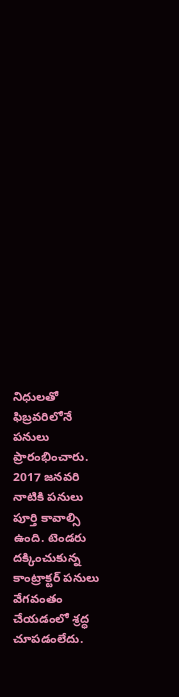నిధులతో ఫిబ్రవరిలోనే పనులు ప్రారంభించారు. 2017 జనవరి నాటికి పనులు పూర్తి కావాల్సి ఉంది. టెండరు దక్కించుకున్న కాంట్రాక్టర్‌ పనులు వేగవంతం చేయడంలో శ్రద్ధ చూపడంలేదు.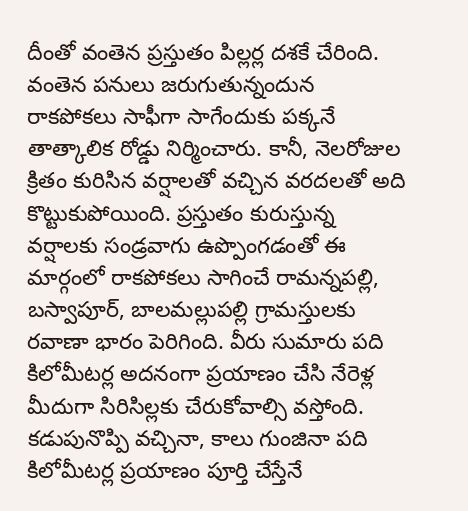దీంతో వంతెన ప్రస్తుతం పిల్లర్ల దశకే చేరింది. వంతెన పనులు జరుగుతున్నందున రాకపోకలు సాఫీగా సాగేందుకు పక్కనే తాత్కాలిక రోడ్డు నిర్మించారు. కానీ, నెలరోజుల క్రితం కురిసిన వర్షాలతో వచ్చిన వరదలతో అది కొట్టుకుపోయింది. ప్రస్తుతం కురుస్తున్న వర్షాలకు సండ్రవాగు ఉప్పొంగడంతో ఈ మార్గంలో రాకపోకలు సాగించే రామన్నపల్లి, బస్వాపూర్, బాలమల్లుపల్లి గ్రామస్తులకు రవాణా భారం పెరిగింది. వీరు సుమారు పది కిలోమీటర్ల అదనంగా ప్రయాణం చేసి నేరెళ్ల మీదుగా సిరిసిల్లకు చేరుకోవాల్సి వస్తోంది. కడుపునొప్పి వచ్చినా, కాలు గుంజినా పది కిలోమీటర్ల ప్రయాణం పూర్తి చేస్తేనే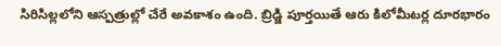సిరిసిల్లలోని ఆస్పత్రుల్లో చేరే అవకాశం ఉంది. బ్రిడ్జి పూర్తయితే ఆరు కిలోమీటర్ల దూరభారం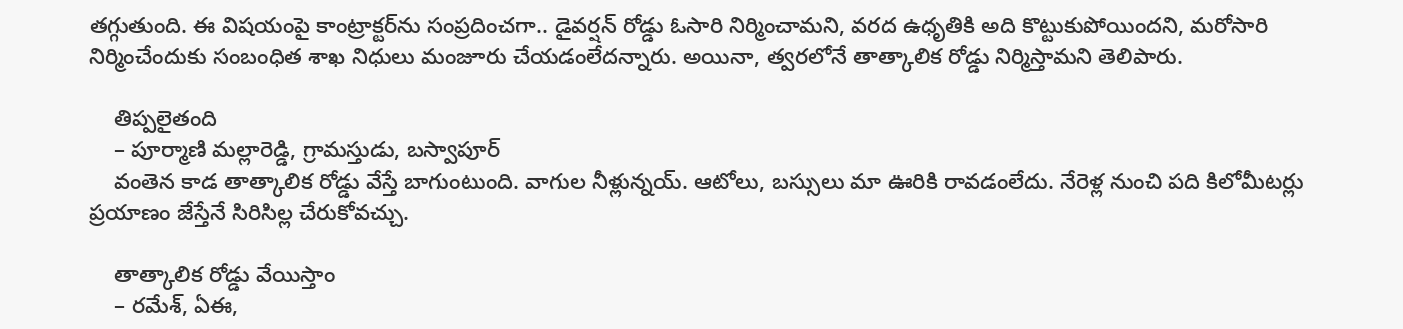తగ్గుతుంది. ఈ విషయంపై కాంట్రాక్టర్‌ను సంప్రదించగా.. డైవర్షన్‌ రోడ్డు ఓసారి నిర్మించామని, వరద ఉధృతికి అది కొట్టుకుపోయిందని, మరోసారి నిర్మించేందుకు సంబంధిత శాఖ నిధులు మంజూరు చేయడంలేదన్నారు. అయినా, త్వరలోనే తాత్కాలిక రోడ్డు నిర్మిస్తామని తెలిపారు.

    తిప్పలైతంది
    – పూర్మాణి మల్లారెడ్డి, గ్రామస్తుడు, బస్వాపూర్‌
    వంతెన కాడ తాత్కాలిక రోడ్డు వేస్తే బాగుంటుంది. వాగుల నీళ్లున్నయ్‌. ఆటోలు, బస్సులు మా ఊరికి రావడంలేదు. నేరెళ్ల నుంచి పది కిలోమీటర్లు ప్రయాణం జేస్తేనే సిరిసిల్ల చేరుకోవచ్చు.

    తాత్కాలిక రోడ్డు వేయిస్తాం
    – రమేశ్, ఏఈ,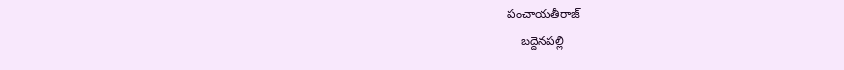పంచాయతీరాజ్‌
    బద్దెనపల్లి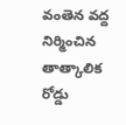వంతెన వద్ద నిర్మించిన తాత్కాలిక రోడ్డు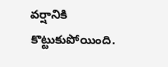వర్షానికి కొట్టుకుపోయింది.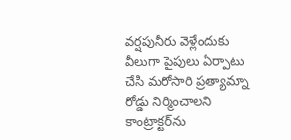వర్షపునీరు వెళ్లేందుకు వీలుగా పైపులు ఏర్పాటు చేసి మరోసారి ప్రత్యామ్నా రోడ్డు నిర్మించాలని కాంట్రాక్టర్‌ను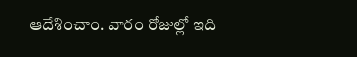ఆదేశించాం. వారం రోజుల్లో ఇది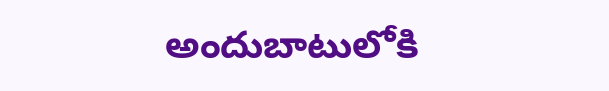అందుబాటులోకి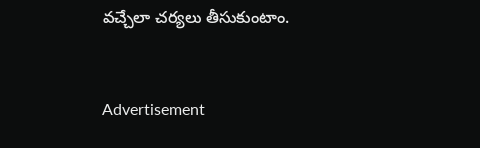వచ్చేలా చర్యలు తీసుకుంటాం.



Advertisement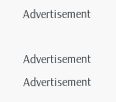Advertisement

Advertisement
Advertisement